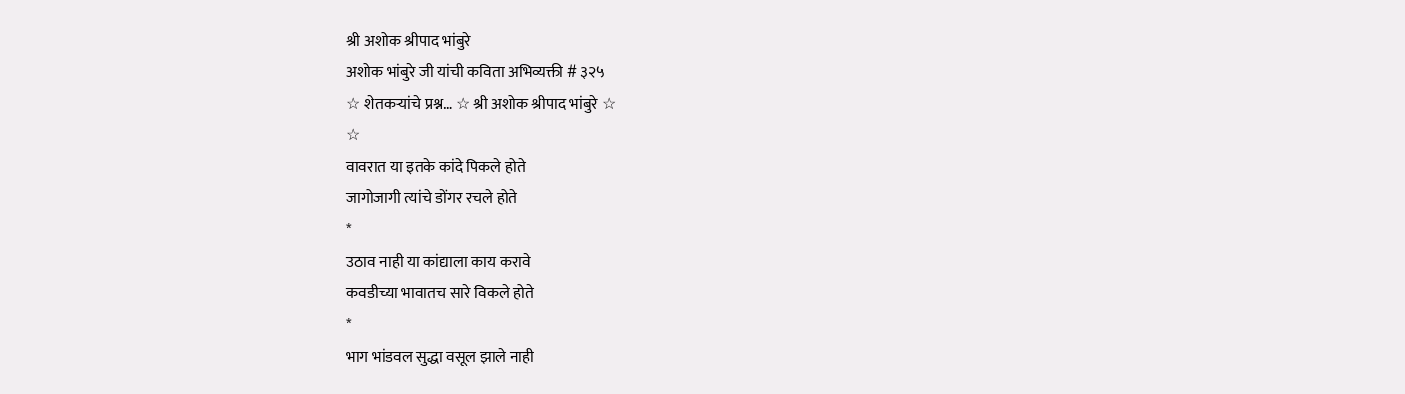श्री अशोक श्रीपाद भांबुरे
अशोक भांबुरे जी यांची कविता अभिव्यक्ती # ३२५
☆ शेतकऱ्यांचे प्रश्न… ☆ श्री अशोक श्रीपाद भांबुरे ☆
☆
वावरात या इतके कांदे पिकले होते
जागोजागी त्यांचे डोंगर रचले होते
*
उठाव नाही या कांद्याला काय करावे
कवडीच्या भावातच सारे विकले होते
*
भाग भांडवल सुद्धा वसूल झाले नाही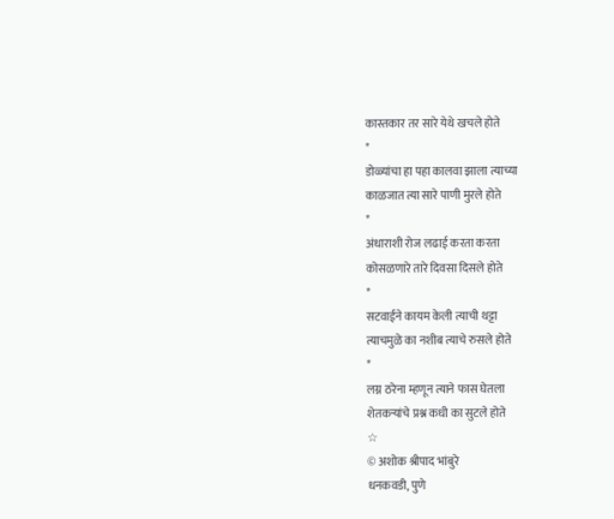कास्तकार तर सारे येथे खचले होते
*
डोळ्यांचा हा पहा कालवा झाला त्याच्या
काळजात त्या सारे पाणी मुरले होते
*
अंधाराशी रोज लढाई करता करता
कोसळणारे तारे दिवसा दिसले होते
*
सटवाईने कायम केली त्याची थट्टा
त्याचमुळे का नशीब त्याचे रुसले होते
*
लग्न ठरेना म्हणून त्याने फास घेतला
शेतकऱ्यांचे प्रश्न कधी का सुटले होते
☆
© अशोक श्रीपाद भांबुरे
धनकवडी, पुणे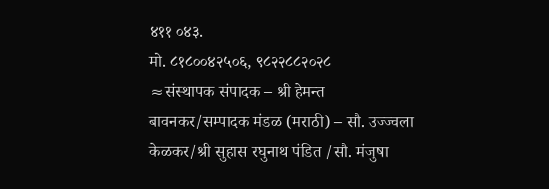४११ ०४३.
मो. ८१८००४२५०६, ९८२२८८२०२८
≈संस्थापक संपादक – श्री हेमन्त बावनकर/सम्पादक मंडळ (मराठी) – सौ. उज्ज्वला केळकर/श्री सुहास रघुनाथ पंडित /सौ. मंजुषा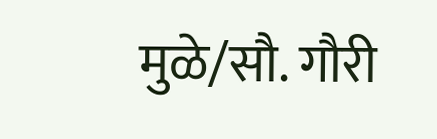मुळे/सौ. गौरी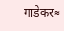गाडेकर≈